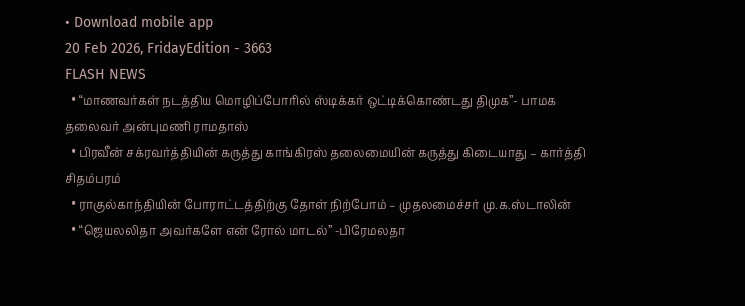• Download mobile app
20 Feb 2026, FridayEdition - 3663
FLASH NEWS
  • “மாணவர்கள் நடத்திய மொழிப்போரில் ஸ்டிக்கர் ஒட்டிக்கொண்டது திமுக”- பாமக தலைவர் அன்புமணி ராமதாஸ்
  • பிரவீன் சக்ரவர்த்தியின் கருத்து காங்கிரஸ் தலைமையின் கருத்து கிடையாது – கார்த்தி சிதம்பரம்
  • ராகுல்காந்தியின் போராட்டத்திற்கு தோள் நிற்போம் – முதலமைச்சர் மு.க.ஸ்டாலின்
  • “ஜெயலலிதா அவர்களே என் ரோல் மாடல்” -பிரேமலதா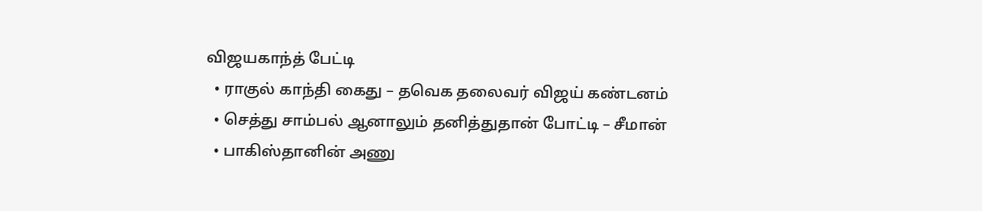விஜயகாந்த் பேட்டி
  • ராகுல் காந்தி கைது – தவெக தலைவர் விஜய் கண்டனம்
  • செத்து சாம்பல் ஆனாலும் தனித்துதான் போட்டி – சீமான்
  • பாகிஸ்தானின் அணு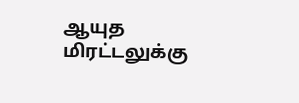ஆயுத மிரட்டலுக்கு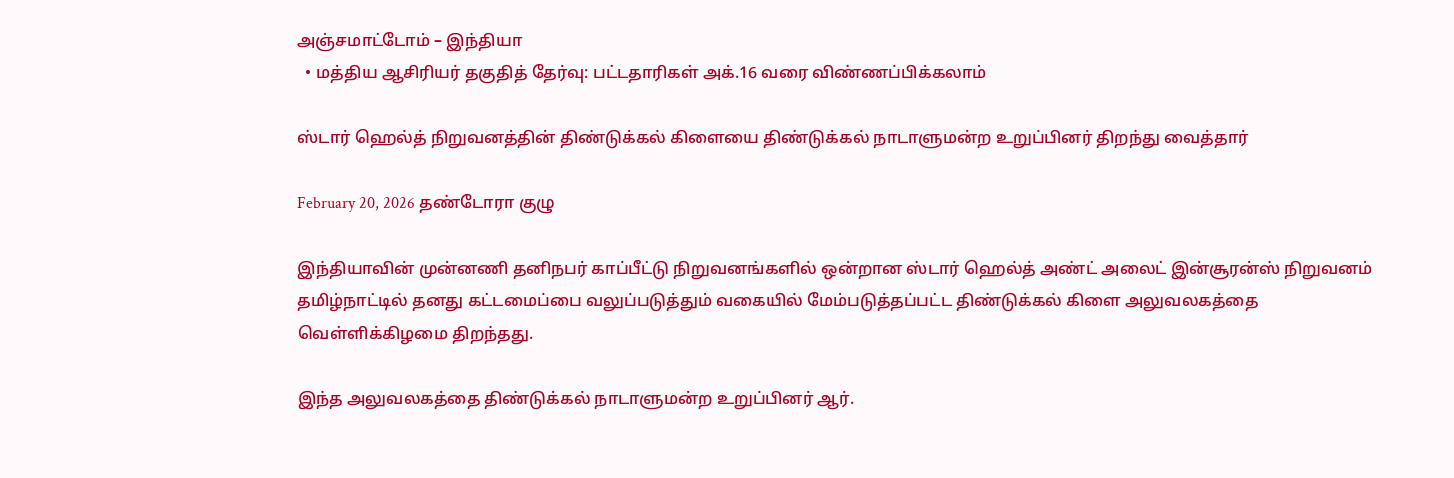அஞ்சமாட்டோம் – இந்தியா
  • மத்திய ஆசிரியர் தகுதித் தேர்வு: பட்டதாரிகள் அக்.16 வரை விண்ணப்பிக்கலாம்

ஸ்டார் ஹெல்த் நிறுவனத்தின் திண்டுக்கல் கிளையை திண்டுக்கல் நாடாளுமன்ற உறுப்பினர் திறந்து வைத்தார்

February 20, 2026 தண்டோரா குழு

இந்தியாவின் முன்னணி தனிநபர் காப்பீட்டு நிறுவனங்களில் ஒன்றான ஸ்டார் ஹெல்த் அண்ட் அலைட் இன்சூரன்ஸ் நிறுவனம் தமிழ்நாட்டில் தனது கட்டமைப்பை வலுப்படுத்தும் வகையில் மேம்படுத்தப்பட்ட திண்டுக்கல் கிளை அலுவலகத்தை வெள்ளிக்கிழமை திறந்தது.

இந்த அலுவலகத்தை திண்டுக்கல் நாடாளுமன்ற உறுப்பினர் ஆர்.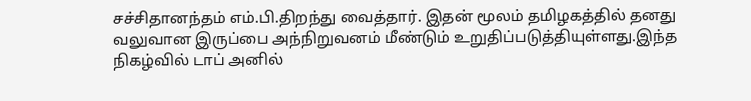சச்சிதானந்தம் எம்.பி.திறந்து வைத்தார். இதன் மூலம் தமிழகத்தில் தனது வலுவான இருப்பை அந்நிறுவனம் மீண்டும் உறுதிப்படுத்தியுள்ளது.இந்த நிகழ்வில் டாப் அனில்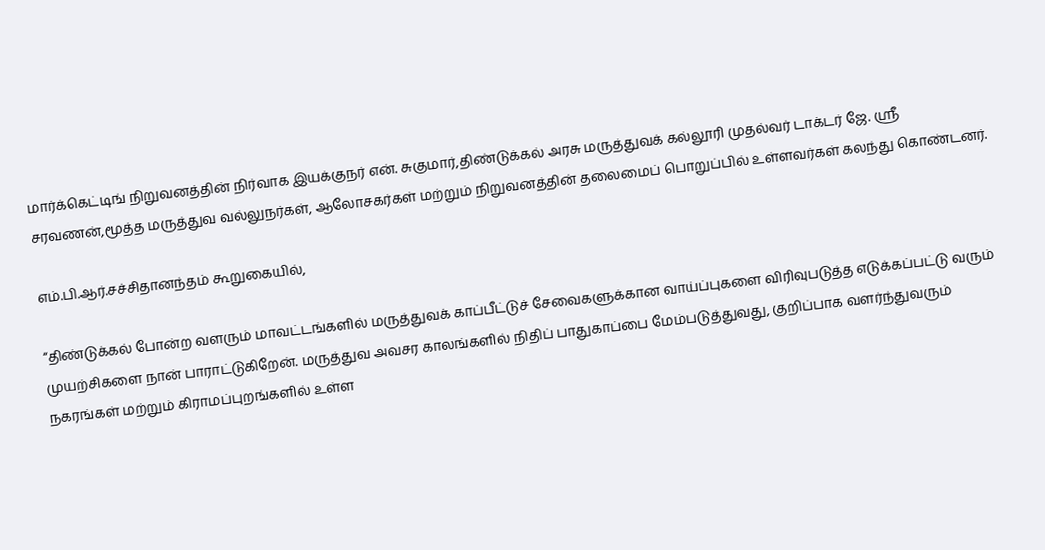மார்க்கெட்டிங் நிறுவனத்தின் நிர்வாக இயக்குநர் என். சுகுமார்,திண்டுக்கல் அரசு மருத்துவக் கல்லூரி முதல்வர் டாக்டர் ஜே. ஸ்ரீ சரவணன்,மூத்த மருத்துவ வல்லுநர்கள், ஆலோசகர்கள் மற்றும் நிறுவனத்தின் தலைமைப் பொறுப்பில் உள்ளவர்கள் கலந்து கொண்டனர்.

எம்.பி.ஆர்.சச்சிதானந்தம் கூறுகையில்,

“திண்டுக்கல் போன்ற வளரும் மாவட்டங்களில் மருத்துவக் காப்பீட்டுச் சேவைகளுக்கான வாய்ப்புகளை விரிவுபடுத்த எடுக்கப்பட்டு வரும் முயற்சிகளை நான் பாராட்டுகிறேன். மருத்துவ அவசர காலங்களில் நிதிப் பாதுகாப்பை மேம்படுத்துவது, குறிப்பாக வளர்ந்துவரும் நகரங்கள் மற்றும் கிராமப்புறங்களில் உள்ள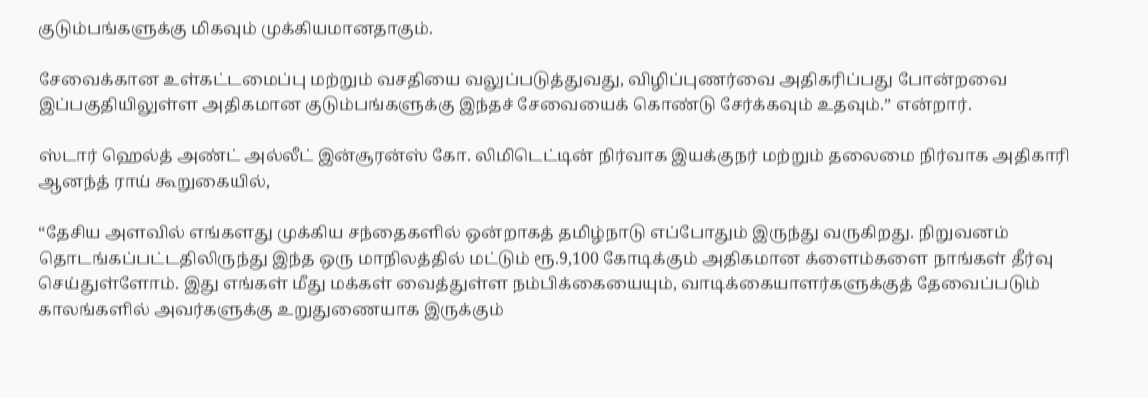குடும்பங்களுக்கு மிகவும் முக்கியமானதாகும்.

சேவைக்கான உள்கட்டமைப்பு மற்றும் வசதியை வலுப்படுத்துவது, விழிப்புணர்வை அதிகரிப்பது போன்றவை இப்பகுதியிலுள்ள அதிகமான குடும்பங்களுக்கு இந்தச் சேவையைக் கொண்டு சேர்க்கவும் உதவும்.” என்றார்.

ஸ்டார் ஹெல்த் அண்ட் அல்லீட் இன்சூரன்ஸ் கோ. லிமிடெட்டின் நிர்வாக இயக்குநர் மற்றும் தலைமை நிர்வாக அதிகாரி ஆனந்த் ராய் கூறுகையில்,

“தேசிய அளவில் எங்களது முக்கிய சந்தைகளில் ஒன்றாகத் தமிழ்நாடு எப்போதும் இருந்து வருகிறது. நிறுவனம் தொடங்கப்பட்டதிலிருந்து இந்த ஒரு மாநிலத்தில் மட்டும் ரூ.9,100 கோடிக்கும் அதிகமான க்ளைம்களை நாங்கள் தீர்வு செய்துள்ளோம். இது எங்கள் மீது மக்கள் வைத்துள்ள நம்பிக்கையையும், வாடிக்கையாளர்களுக்குத் தேவைப்படும் காலங்களில் அவர்களுக்கு உறுதுணையாக இருக்கும்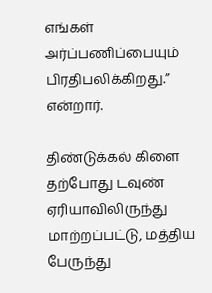எங்கள் அர்ப்பணிப்பையும் பிரதிபலிக்கிறது.” என்றார்.

திண்டுக்கல் கிளை தற்போது டவுண் ஏரியாவிலிருந்து மாற்றப்பட்டு, மத்திய பேருந்து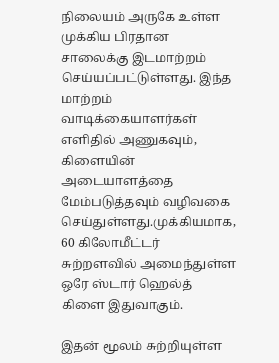நிலையம் அருகே உள்ள முக்கிய பிரதான சாலைக்கு இடமாற்றம் செய்யப்பட்டுள்ளது. இந்த மாற்றம் வாடிக்கையாளர்கள் எளிதில் அணுகவும், கிளையின் அடையாளத்தை மேம்படுத்தவும் வழிவகை செய்துள்ளது.முக்கியமாக, 60 கிலோமீட்டர் சுற்றளவில் அமைந்துள்ள ஒரே ஸ்டார் ஹெல்த் கிளை இதுவாகும்.

இதன் மூலம் சுற்றியுள்ள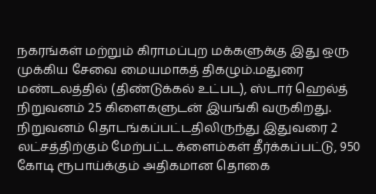நகரங்கள் மற்றும் கிராமப்புற மக்களுக்கு இது ஒரு முக்கிய சேவை மையமாகத் திகழும்.மதுரை மண்டலத்தில் (திண்டுக்கல் உட்பட), ஸ்டார் ஹெல்த் நிறுவனம் 25 கிளைகளுடன் இயங்கி வருகிறது. நிறுவனம் தொடங்கப்பட்டதிலிருந்து இதுவரை 2 லட்சத்திற்கும் மேற்பட்ட க்ளைம்கள் தீர்க்கப்பட்டு, 950 கோடி ரூபாய்க்கும் அதிகமான தொகை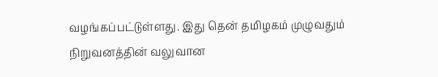வழங்கப்பட்டுள்ளது. இது தென் தமிழகம் முழுவதும் நிறுவனத்தின் வலுவான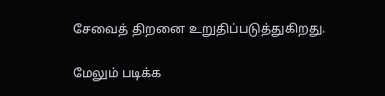சேவைத் திறனை உறுதிப்படுத்துகிறது.

மேலும் படிக்க